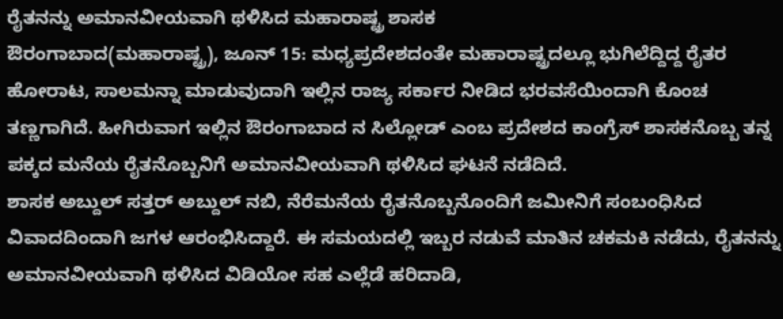ರೈತನನ್ನು ಅಮಾನವೀಯವಾಗಿ ಥಳಿಸಿದ ಮಹಾರಾಷ್ಟ್ರ ಶಾಸಕ
ಔರಂಗಾಬಾದ(ಮಹಾರಾಷ್ಟ್ರ), ಜೂನ್ 15: ಮಧ್ಯಪ್ರದೇಶದಂತೇ ಮಹಾರಾಷ್ಟ್ರದಲ್ಲೂ ಭುಗಿಲೆದ್ದಿದ್ದ ರೈತರ ಹೋರಾಟ, ಸಾಲಮನ್ನಾ ಮಾಡುವುದಾಗಿ ಇಲ್ಲಿನ ರಾಜ್ಯ ಸರ್ಕಾರ ನೀಡಿದ ಭರವಸೆಯಿಂದಾಗಿ ಕೊಂಚ ತಣ್ಣಗಾಗಿದೆ. ಹೀಗಿರುವಾಗ ಇಲ್ಲಿನ ಔರಂಗಾಬಾದ ನ ಸಿಲ್ಲೋಡ್ ಎಂಬ ಪ್ರದೇಶದ ಕಾಂಗ್ರೆಸ್ ಶಾಸಕನೊಬ್ಬ ತನ್ನ ಪಕ್ಕದ ಮನೆಯ ರೈತನೊಬ್ಬನಿಗೆ ಅಮಾನವೀಯವಾಗಿ ಥಳಿಸಿದ ಘಟನೆ ನಡೆದಿದೆ.
ಶಾಸಕ ಅಬ್ದುಲ್ ಸತ್ತರ್ ಅಬ್ದುಲ್ ನಬಿ, ನೆರೆಮನೆಯ ರೈತನೊಬ್ಬನೊಂದಿಗೆ ಜಮೀನಿಗೆ ಸಂಬಂಧಿಸಿದ ವಿವಾದದಿಂದಾಗಿ ಜಗಳ ಆರಂಭಿಸಿದ್ದಾರೆ. ಈ ಸಮಯದಲ್ಲಿ ಇಬ್ಬರ ನಡುವೆ ಮಾತಿನ ಚಕಮಕಿ ನಡೆದು, ರೈತನನ್ನು ಅಮಾನವೀಯವಾಗಿ ಥಳಿಸಿದ ವಿಡಿಯೋ ಸಹ ಎಲ್ಲೆಡೆ ಹರಿದಾಡಿ,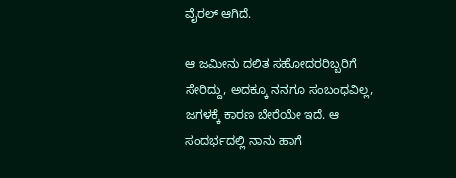ವೈರಲ್ ಆಗಿದೆ.

ಆ ಜಮೀನು ದಲಿತ ಸಹೋದರರಿಬ್ಬರಿಗೆ ಸೇರಿದ್ದು, ಅದಕ್ಕೂ ನನಗೂ ಸಂಬಂಧವಿಲ್ಲ, ಜಗಳಕ್ಕೆ ಕಾರಣ ಬೇರೆಯೇ ಇದೆ. ಆ ಸಂದರ್ಭದಲ್ಲಿ ನಾನು ಹಾಗೆ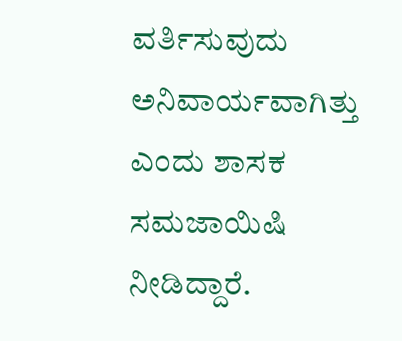ವರ್ತಿಸುವುದು ಅನಿವಾರ್ಯವಾಗಿತ್ತು ಎಂದು ಶಾಸಕ ಸಮಜಾಯಿಷಿ ನೀಡಿದ್ದಾರೆ.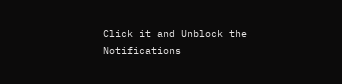Click it and Unblock the Notifications